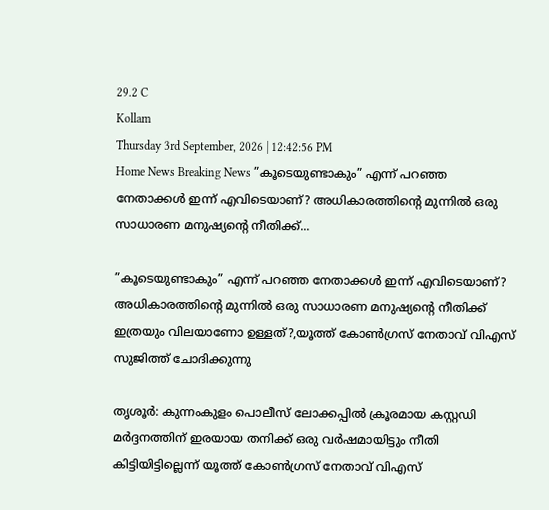29.2 C
Kollam
Thursday 3rd September, 2026 | 12:42:56 PM
Home News Breaking News ”കൂടെയുണ്ടാകും” എന്ന് പറഞ്ഞ നേതാക്കള്‍ ഇന്ന് എവിടെയാണ്? അധികാരത്തിന്റെ മുന്നില്‍ ഒരു സാധാരണ മനുഷ്യന്റെ നീതിക്ക്...

”കൂടെയുണ്ടാകും” എന്ന് പറഞ്ഞ നേതാക്കള്‍ ഇന്ന് എവിടെയാണ്? അധികാരത്തിന്റെ മുന്നില്‍ ഒരു സാധാരണ മനുഷ്യന്റെ നീതിക്ക് ഇത്രയും വിലയാണോ ഉള്ളത്?,യൂത്ത് കോണ്‍ഗ്രസ് നേതാവ് വിഎസ് സുജിത്ത് ചോദിക്കുന്നു

തൃശൂര്‍: കുന്നംകുളം പൊലീസ് ലോക്കപ്പില്‍ ക്രൂരമായ കസ്റ്റഡി മര്‍ദ്ദനത്തിന് ഇരയായ തനിക്ക് ഒരു വര്‍ഷമായിട്ടും നീതി കിട്ടിയിട്ടില്ലെന്ന് യൂത്ത് കോണ്‍ഗ്രസ് നേതാവ് വിഎസ്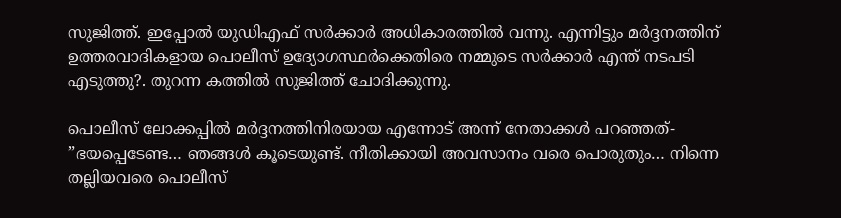സുജിത്ത്. ഇപ്പോല്‍ യുഡിഎഫ് സര്‍ക്കാര്‍ അധികാരത്തില്‍ വന്നു. എന്നിട്ടും മര്‍ദ്ദനത്തിന് ഉത്തരവാദികളായ പൊലീസ് ഉദ്യോഗസ്ഥര്‍ക്കെതിരെ നമ്മുടെ സര്‍ക്കാര്‍ എന്ത് നടപടി എടുത്തു?. തുറന്ന കത്തില്‍ സുജിത്ത് ചോദിക്കുന്നു.

പൊലീസ് ലോക്കപ്പില്‍ മര്‍ദ്ദനത്തിനിരയായ എന്നോട് അന്ന് നേതാക്കള്‍ പറഞ്ഞത്- ”ഭയപ്പെടേണ്ട… ഞങ്ങള്‍ കൂടെയുണ്ട്. നീതിക്കായി അവസാനം വരെ പൊരുതും… നിന്നെ തല്ലിയവരെ പൊലീസ്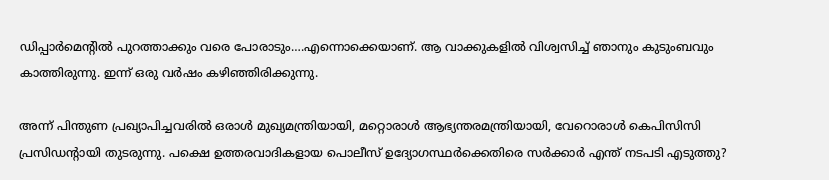ഡിപ്പാര്‍മെന്റില്‍ പുറത്താക്കും വരെ പോരാടും….എന്നൊക്കെയാണ്. ആ വാക്കുകളില്‍ വിശ്വസിച്ച് ഞാനും കുടുംബവും കാത്തിരുന്നു. ഇന്ന് ഒരു വര്‍ഷം കഴിഞ്ഞിരിക്കുന്നു.

അന്ന് പിന്തുണ പ്രഖ്യാപിച്ചവരില്‍ ഒരാള്‍ മുഖ്യമന്ത്രിയായി, മറ്റൊരാള്‍ ആഭ്യന്തരമന്ത്രിയായി, വേറൊരാള്‍ കെപിസിസി പ്രസിഡന്റായി തുടരുന്നു. പക്ഷെ ഉത്തരവാദികളായ പൊലീസ് ഉദ്യോഗസ്ഥര്‍ക്കെതിരെ സര്‍ക്കാര്‍ എന്ത് നടപടി എടുത്തു?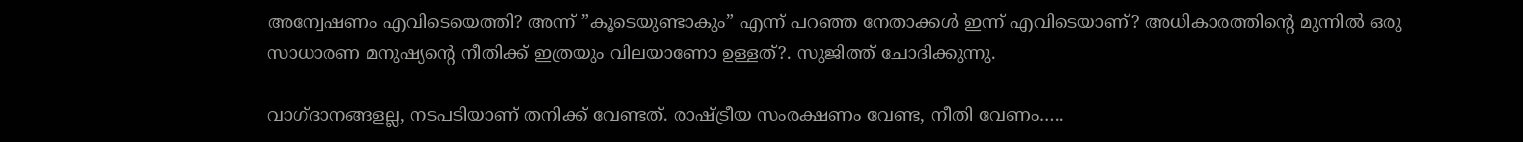അന്വേഷണം എവിടെയെത്തി? അന്ന് ”കൂടെയുണ്ടാകും” എന്ന് പറഞ്ഞ നേതാക്കള്‍ ഇന്ന് എവിടെയാണ്? അധികാരത്തിന്റെ മുന്നില്‍ ഒരു സാധാരണ മനുഷ്യന്റെ നീതിക്ക് ഇത്രയും വിലയാണോ ഉള്ളത്?. സുജിത്ത് ചോദിക്കുന്നു.

വാഗ്ദാനങ്ങളല്ല, നടപടിയാണ് തനിക്ക് വേണ്ടത്. രാഷ്ട്രീയ സംരക്ഷണം വേണ്ട, നീതി വേണം…..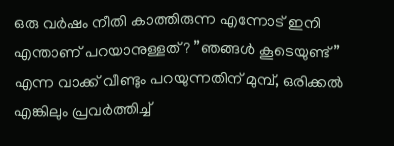ഒരു വര്‍ഷം നീതി കാത്തിരുന്ന എന്നോട് ഇനി എന്താണ് പറയാനുള്ളത്? ”ഞങ്ങള്‍ കൂടെയുണ്ട്” എന്ന വാക്ക് വീണ്ടും പറയുന്നതിന് മുമ്പ്, ഒരിക്കല്‍ എങ്കിലും പ്രവര്‍ത്തിച്ച്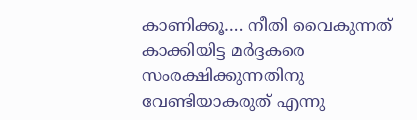കാണിക്കൂ…. നീതി വൈകുന്നത് കാക്കിയിട്ട മര്‍ദ്ദകരെ സംരക്ഷിക്കുന്നതിനു വേണ്ടിയാകരുത് എന്നു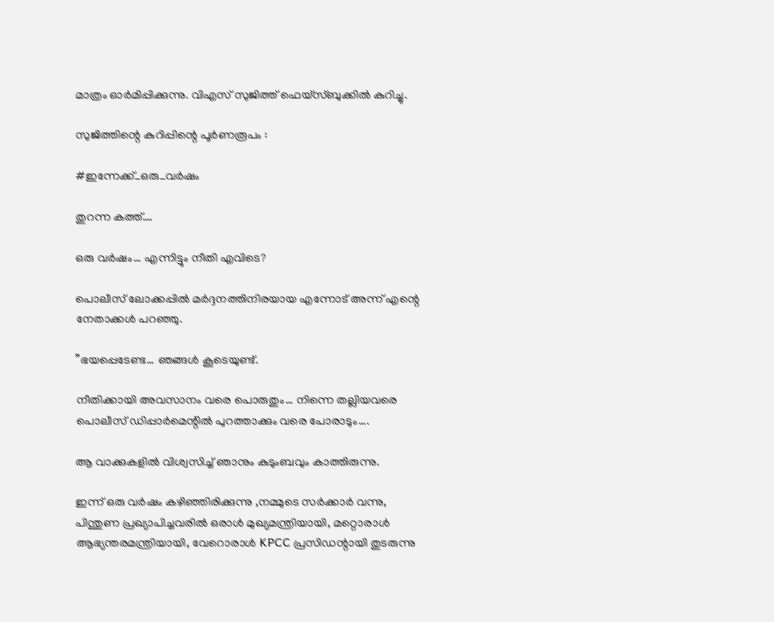മാത്രം ഓര്‍മിപ്പിക്കുന്നു. വിഎസ് സുജിത്ത് ഫെയ്സ്ബുക്കില്‍ കുറിച്ചു.

സുജിത്തിന്റെ കുറിപ്പിന്റെ പൂര്‍ണരൂപം :

#ഇന്നേക്ക്_ഒരു_വര്‍ഷം

തുറന്ന കത്ത്….

ഒരു വര്‍ഷം… എന്നിട്ടും നീതി എവിടെ?

പൊലീസ് ലോക്കപ്പില്‍ മര്‍ദ്ദനത്തിനിരയായ എന്നോട് അന്ന് എന്റെ നേതാക്കള്‍ പറഞ്ഞു.

”ഭയപ്പെടേണ്ട… ഞങ്ങള്‍ കൂടെയുണ്ട്.

നീതിക്കായി അവസാനം വരെ പൊരുതും… നിന്നെ തല്ലിയവരെ പൊലീസ് ഡിപ്പാര്‍മെന്റില്‍ പുറത്താക്കും വരെ പോരാടും….

ആ വാക്കുകളില്‍ വിശ്വസിച്ച് ഞാനും കുടുംബവും കാത്തിരുന്നു.

ഇന്ന് ഒരു വര്‍ഷം കഴിഞ്ഞിരിക്കുന്നു ,നമ്മുടെ സര്‍ക്കാര്‍ വന്നു, പിന്തുണ പ്രഖ്യാപിച്ചവരില്‍ ഒരാള്‍ മുഖ്യമന്ത്രിയായി, മറ്റൊരാള്‍ ആഭ്യന്തരമന്ത്രിയായി, വേറൊരാള്‍ KPCC പ്രസിഡന്റായി തുടരുന്നു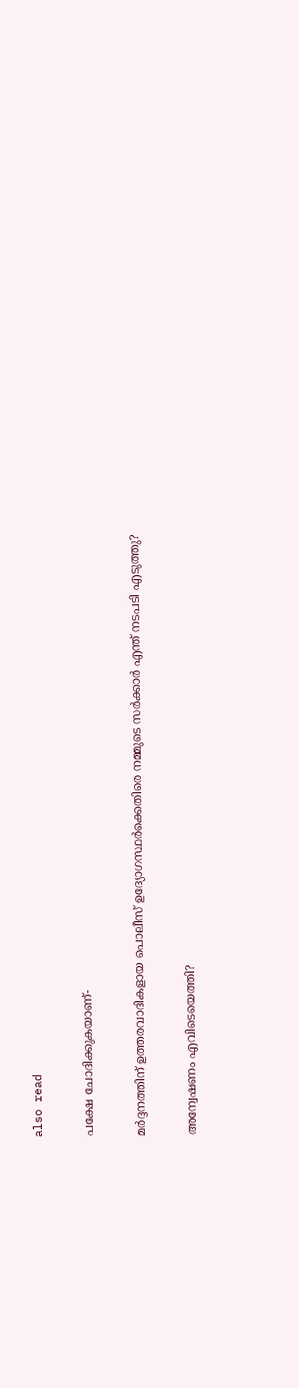also read

പക്ഷേ ചോദിക്കുകയാണ്-

മര്‍ദ്ദനത്തിന് ഉത്തരവാദികളായ പൊലീസ് ഉദ്യോഗസ്ഥര്‍ക്കെതിരെ നമ്മുടെ സര്‍ക്കാര്‍ എന്ത് നടപടി എടുത്തു?

അന്വേഷണം എവിടെയെത്തി?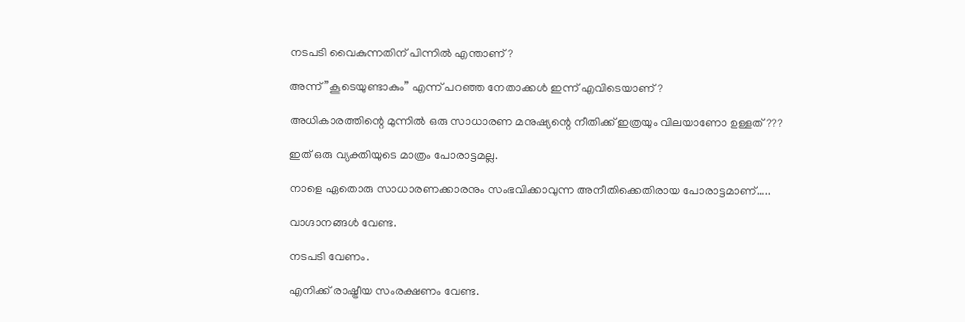നടപടി വൈകുന്നതിന് പിന്നില്‍ എന്താണ്?

അന്ന് ”കൂടെയുണ്ടാകും” എന്ന് പറഞ്ഞ നേതാക്കള്‍ ഇന്ന് എവിടെയാണ്?

അധികാരത്തിന്റെ മുന്നില്‍ ഒരു സാധാരണ മനുഷ്യന്റെ നീതിക്ക് ഇത്രയും വിലയാണോ ഉള്ളത്???

ഇത് ഒരു വ്യക്തിയുടെ മാത്രം പോരാട്ടമല്ല.

നാളെ ഏതൊരു സാധാരണക്കാരനും സംഭവിക്കാവുന്ന അനീതിക്കെതിരായ പോരാട്ടമാണ്…..

വാഗ്ദാനങ്ങള്‍ വേണ്ട.

നടപടി വേണം.

എനിക്ക് രാഷ്ട്രീയ സംരക്ഷണം വേണ്ട.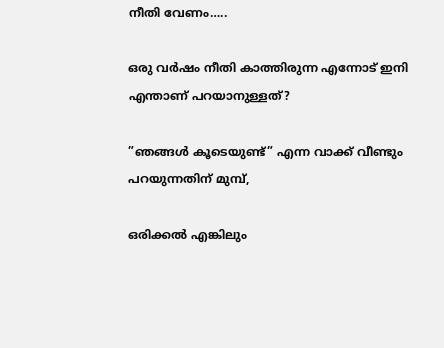നീതി വേണം…..

ഒരു വര്‍ഷം നീതി കാത്തിരുന്ന എന്നോട് ഇനി എന്താണ് പറയാനുള്ളത്?

”ഞങ്ങള്‍ കൂടെയുണ്ട്” എന്ന വാക്ക് വീണ്ടും പറയുന്നതിന് മുമ്പ്,

ഒരിക്കല്‍ എങ്കിലും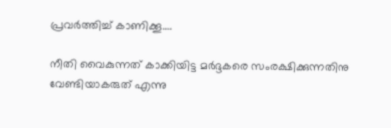പ്രവര്‍ത്തിച്ച് കാണിക്കൂ….

നീതി വൈകുന്നത് കാക്കിയിട്ട മര്‍ദ്ദകരെ സംരക്ഷിക്കുന്നതിനു വേണ്ടിയാകരുത് എന്നു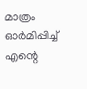മാത്രം ഓര്‍മിപ്പിച്ച് എന്റെ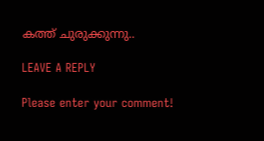കത്ത് ചുരുക്കുന്നു..

LEAVE A REPLY

Please enter your comment!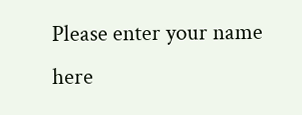Please enter your name here